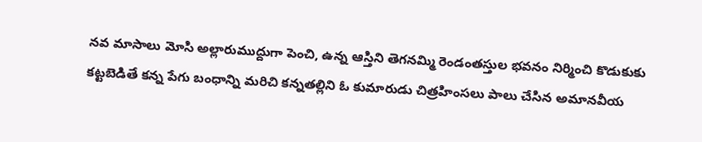నవ మాసాలు మోసి అల్లారుముద్దుగా పెంచి, ఉన్న ఆస్తిని తెగనమ్మి రెండంతస్తుల భవనం నిర్మించి కొడుకుకు కట్టబెడితే కన్న పేగు బంధాన్ని మరిచి కన్నతల్లిని ఓ కుమారుడు చిత్రహింసలు పాలు చేసిన అమానవీయ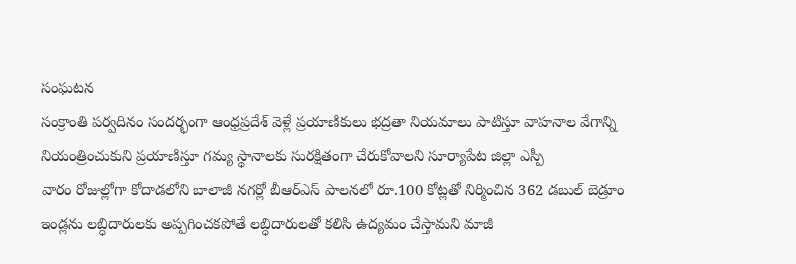సంఘటన
సంక్రాంతి పర్వదినం సందర్భంగా ఆంధ్రప్రదేశ్ వెళ్లే ప్రయాణికులు భద్రతా నియమాలు పాటిస్తూ వాహనాల వేగాన్ని నియంత్రించుకుని ప్రయాణిస్తూ గమ్య స్థానాలకు సురక్షితంగా చేరుకోవాలని సూర్యాపేట జిల్లా ఎస్పీ
వారం రోజుల్లోగా కోదాడలోని బాలాజీ నగర్లో బీఆర్ఎస్ పాలనలో రూ.100 కోట్లతో నిర్మించిన 362 డబుల్ బెడ్రూం ఇండ్లను లబ్ధిదారులకు అప్పగించకపోతే లబ్ధిదారులతో కలిసి ఉద్యమం చేస్తామని మాజీ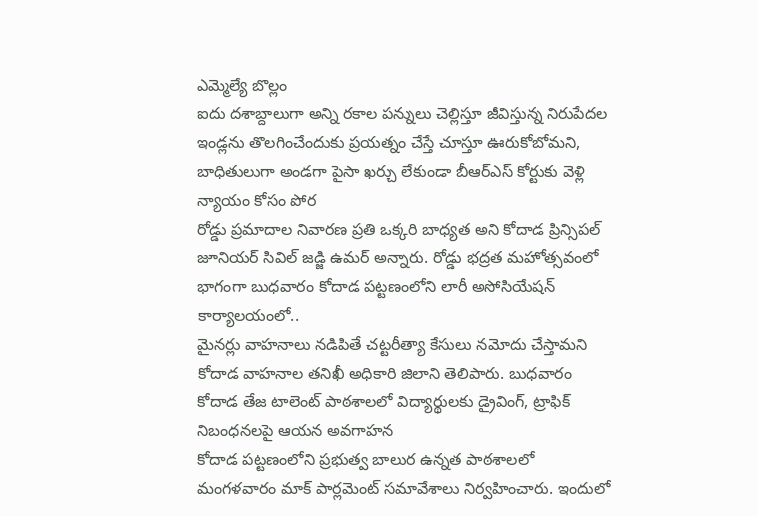ఎమ్మెల్యే బొల్లం
ఐదు దశాబ్దాలుగా అన్ని రకాల పన్నులు చెల్లిస్తూ జీవిస్తున్న నిరుపేదల ఇండ్లను తొలగించేందుకు ప్రయత్నం చేస్తే చూస్తూ ఊరుకోబోమని, బాధితులుగా అండగా పైసా ఖర్చు లేకుండా బీఆర్ఎస్ కోర్టుకు వెళ్లి న్యాయం కోసం పోర
రోడ్డు ప్రమాదాల నివారణ ప్రతి ఒక్కరి బాధ్యత అని కోదాడ ప్రిన్సిపల్ జూనియర్ సివిల్ జడ్జి ఉమర్ అన్నారు. రోడ్డు భద్రత మహోత్సవంలో భాగంగా బుధవారం కోదాడ పట్టణంలోని లారీ అసోసియేషన్ కార్యాలయంలో..
మైనర్లు వాహనాలు నడిపితే చట్టరీత్యా కేసులు నమోదు చేస్తామని కోదాడ వాహనాల తనిఖీ అధికారి జిలాని తెలిపారు. బుధవారం కోదాడ తేజ టాలెంట్ పాఠశాలలో విద్యార్థులకు డ్రైవింగ్, ట్రాఫిక్ నిబంధనలపై ఆయన అవగాహన
కోదాడ పట్టణంలోని ప్రభుత్వ బాలుర ఉన్నత పాఠశాలలో మంగళవారం మాక్ పార్లమెంట్ సమావేశాలు నిర్వహించారు. ఇందులో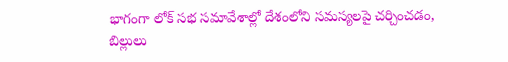భాగంగా లోక్ సభ సమావేశాల్లో దేశంలోని సమస్యలపై చర్చించడం, బిల్లులు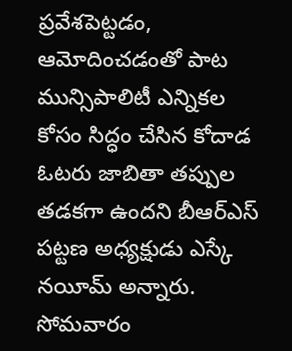ప్రవేశపెట్టడం, ఆమోదించడంతో పాట
మున్సిపాలిటీ ఎన్నికల కోసం సిద్ధం చేసిన కోదాడ ఓటరు జాబితా తప్పుల తడకగా ఉందని బీఆర్ఎస్ పట్టణ అధ్యక్షుడు ఎస్కే నయీమ్ అన్నారు. సోమవారం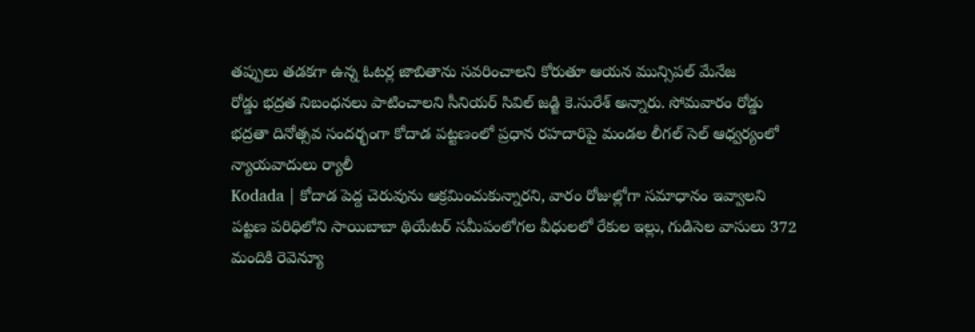తప్పులు తడకగా ఉన్న ఓటర్ల జాబితాను సవరించాలని కోరుతూ ఆయన మున్సిపల్ మేనేజ
రోడ్డు భద్రత నిబంధనలు పాటించాలని సీనియర్ సివిల్ జడ్జి కె.సురేశ్ అన్నారు. సోమవారం రోడ్డు భద్రతా దినోత్సవ సందర్భంగా కోదాడ పట్టణంలో ప్రధాన రహదారిపై మండల లీగల్ సెల్ ఆధ్వర్యంలో న్యాయవాదులు ర్యాలీ
Kodada | కోదాడ పెద్ద చెరువును ఆక్రమించుకున్నారని, వారం రోజుల్లోగా సమాధానం ఇవ్వాలని పట్టణ పరిధిలోని సాయిబాబా థియేటర్ సమీపంలోగల వీధులలో రేకుల ఇల్లు, గుడిసెల వాసులు 372 మందికి రెవెన్యూ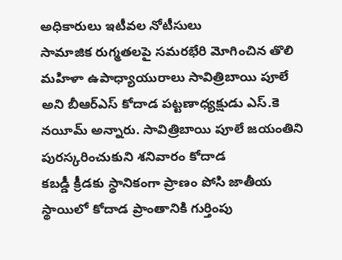అధికారులు ఇటీవల నోటీసులు
సామాజిక రుగ్మతలపై సమరభేరి మోగించిన తొలి మహిళా ఉపాధ్యాయురాలు సావిత్రిబాయి పూలే అని బీఆర్ఎస్ కోదాడ పట్టణాధ్యక్షుడు ఎస్.కె నయీమ్ అన్నారు. సావిత్రిబాయి పూలే జయంతిని పురస్కరించుకుని శనివారం కోదాడ
కబడ్డీ క్రీడకు స్థానికంగా ప్రాణం పోసి జాతీయ స్థాయిలో కోదాడ ప్రాంతానికి గుర్తింపు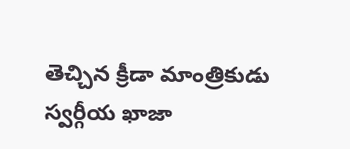తెచ్చిన క్రీడా మాంత్రికుడు స్వర్గీయ ఖాజా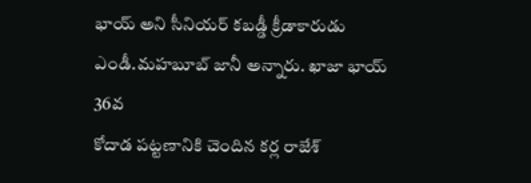భాయ్ అని సీనియర్ కబడ్డీ క్రీడాకారుడు ఎండీ.మహబూబ్ జానీ అన్నారు. ఖాజా భాయ్ 36వ
కోదాడ పట్టణానికి చెందిన కర్ల రాజేశ్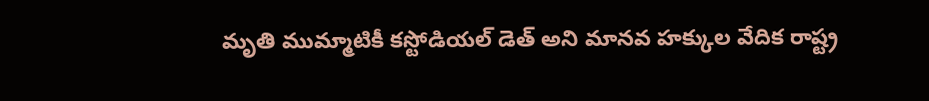మృతి ముమ్మాటికీ కస్టోడియల్ డెత్ అని మానవ హక్కుల వేదిక రాష్ట్ర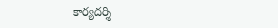కార్యదర్శి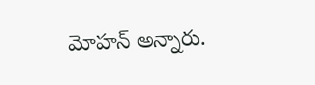మోహన్ అన్నారు.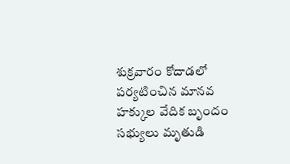శుక్రవారం కోదాడలో పర్యటించిన మానవ హక్కుల వేదిక బృందం సభ్యులు మృతుడి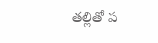తల్లితో ప